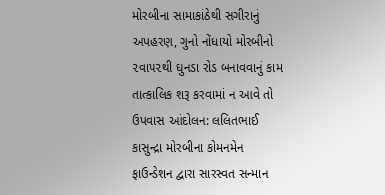મોરબીના સામાકાંઠેથી સગીરાનું અપહરણ, ગુનો નોંધાયો મોરબીનો ૨વા૫૨થી ઘુનડા રોડ બનાવવાનું કામ તાત્કાલિક શરૂ કરવામાં ન આવે તો ઉપવાસ આંદોલન: લલિતભાઈ કાસુન્દ્રા મોરબીના કોમનમેન ફાઉન્ડેશન દ્વારા સારસ્વત સન્માન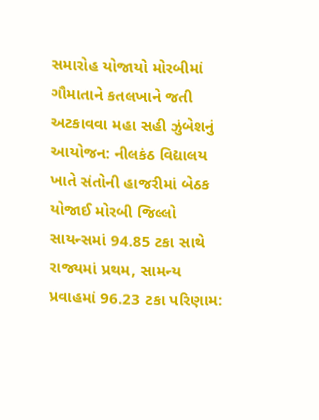સમારોહ યોજાયો મોરબીમાં ગૌમાતાને કતલખાને જતી અટકાવવા મહા સહી ઝુંબેશનું આયોજન: નીલકંઠ વિદ્યાલય ખાતે સંતોની હાજરીમાં બેઠક યોજાઈ મોરબી જિલ્લો સાયન્સમાં 94.85 ટકા સાથે રાજ્યમાં પ્રથમ, સામન્ય પ્રવાહમાં 96.23 ટકા પરિણામ: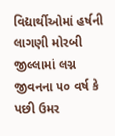વિદ્યાર્થીઓમાં હર્ષની લાગણી મોરબી જીલ્લામાં લગ્ન જીવનના ૫૦ વર્ષ કે પછી ઉમર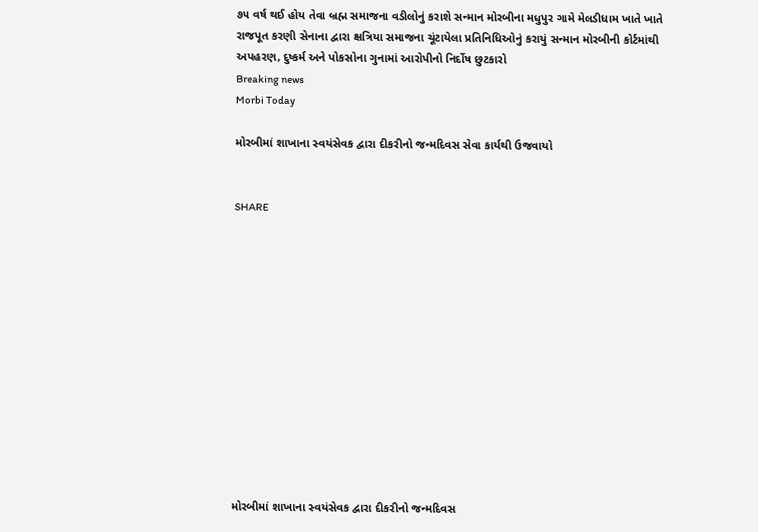૭૫ વર્ષ થઈ હોય તેવા બ્રહ્મ સમાજના વડીલોનું કરાશે સન્માન મોરબીના મધુપુર ગામે મેલડીધામ ખાતે ખાતે રાજપૂત કરણી સેનાના દ્વારા ક્ષત્રિયા સમાજના ચૂંટાયેલા પ્રતિનિધિઓનું કરાયું સન્માન મોરબીની કોર્ટમાંથી અપહરણ, દુષ્કર્મ અને પોકસોના ગુનામાં આરોપીનો નિર્દોષ છુટકારો
Breaking news
Morbi Today

મોરબીમાં શાખાના સ્વયંસેવક દ્વારા દીકરીનો જન્મદિવસ સેવા કાર્યથી ઉજવાયો


SHARE













મોરબીમાં શાખાના સ્વયંસેવક દ્વારા દીકરીનો જન્મદિવસ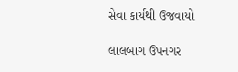સેવા કાર્યથી ઉજવાયો

લાલબાગ ઉપનગર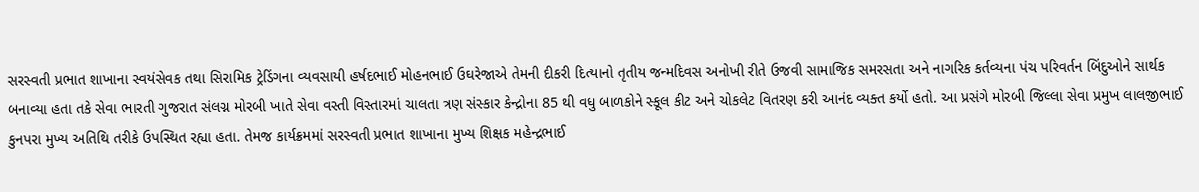સરસ્વતી પ્રભાત શાખાના સ્વયંસેવક તથા સિરામિક ટ્રેડિંગના વ્યવસાયી હર્ષદભાઈ મોહનભાઈ ઉઘરેજાએ તેમની દીકરી દિત્યાનો તૃતીય જન્મદિવસ અનોખી રીતે ઉજવી સામાજિક સમરસતા અને નાગરિક કર્તવ્યના પંચ પરિવર્તન બિંદુઓને સાર્થક બનાવ્યા હતા તકે સેવા ભારતી ગુજરાત સંલગ્ન મોરબી ખાતે સેવા વસ્તી વિસ્તારમાં ચાલતા ત્રણ સંસ્કાર કેન્દ્રોના 85 થી વધુ બાળકોને સ્કૂલ કીટ અને ચોકલેટ વિતરણ કરી આનંદ વ્યક્ત કર્યો હતો. આ પ્રસંગે મોરબી જિલ્લા સેવા પ્રમુખ લાલજીભાઈ કુનપરા મુખ્ય અતિથિ તરીકે ઉપસ્થિત રહ્યા હતા. તેમજ કાર્યક્રમમાં સરસ્વતી પ્રભાત શાખાના મુખ્ય શિક્ષક મહેન્દ્રભાઈ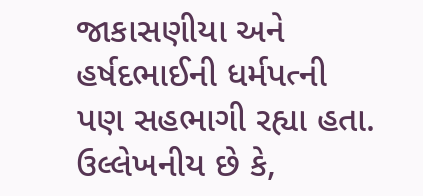જાકાસણીયા અને હર્ષદભાઈની ધર્મપત્ની પણ સહભાગી રહ્યા હતા. ઉલ્લેખનીય છે કે,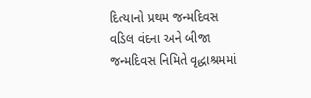દિત્યાનો પ્રથમ જન્મદિવસ વડિલ વંદના અને બીજા જન્મદિવસ નિમિતે વૃદ્ધાશ્રમમાં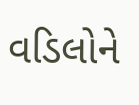વડિલોને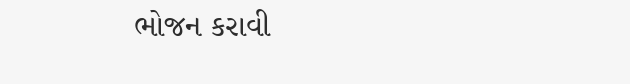ભોજન કરાવી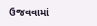ઉજવવામાં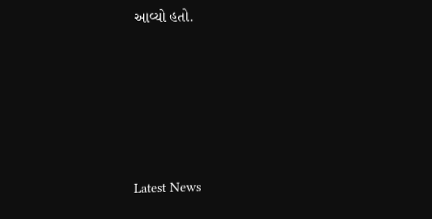આવ્યો હતો.






Latest News